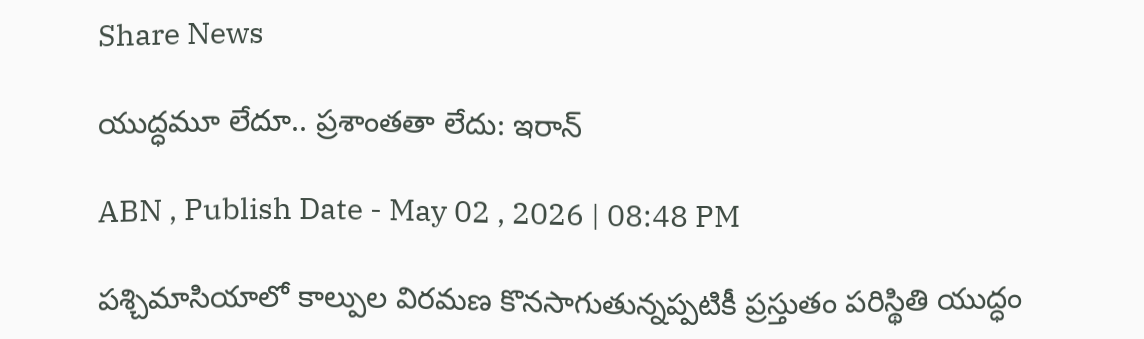Share News

యుద్ధమూ లేదూ.. ప్రశాంతతా లేదు: ఇరాన్

ABN , Publish Date - May 02 , 2026 | 08:48 PM

పశ్చిమాసియాలో కాల్పుల విరమణ కొనసాగుతున్నప్పటికీ ప్రస్తుతం పరిస్థితి యుద్ధం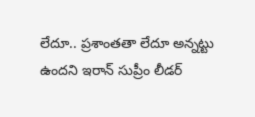లేదూ.. ప్రశాంతతా లేదూ అన్నట్టు ఉందని ఇరాన్ సుప్రీం లీడర్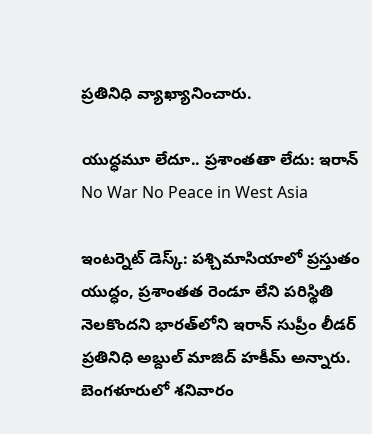ప్రతినిధి వ్యాఖ్యానించారు.

యుద్ధమూ లేదూ.. ప్రశాంతతా లేదు: ఇరాన్
No War No Peace in West Asia

ఇంటర్నెట్ డెస్క్: పశ్చిమాసియాలో ప్రస్తుతం యుద్ధం, ప్రశాంతత రెండూ లేని పరిస్థితి నెలకొందని భారత్‌లోని ఇరాన్ సుప్రీం లీడర్ ప్రతినిధి అబ్దుల్ మాజిద్ హకీమ్ అన్నారు. బెంగళూరులో శనివారం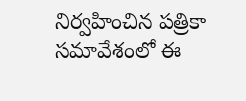నిర్వహించిన పత్రికా సమావేశంలో ఈ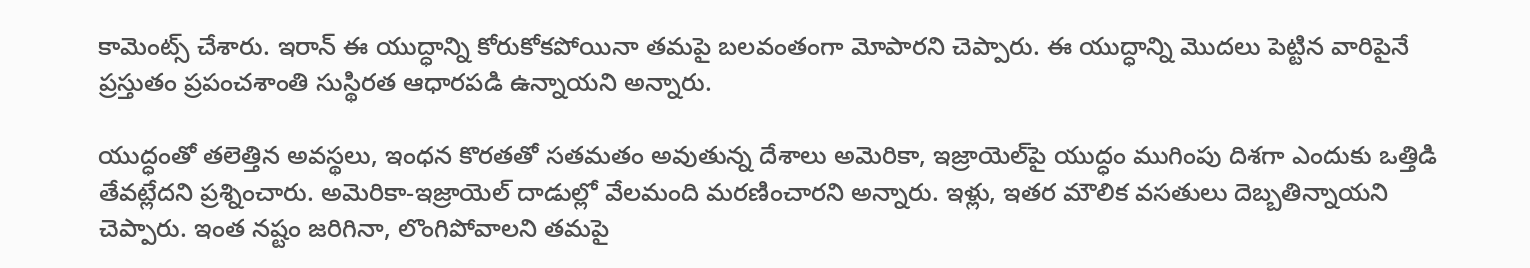కామెంట్స్ చేశారు. ఇరాన్‌ ఈ యుద్ధాన్ని కోరుకోకపోయినా తమపై బలవంతంగా మోపారని చెప్పారు. ఈ యుద్ధాన్ని మొదలు పెట్టిన వారిపైనే ప్రస్తుతం ప్రపంచశాంతి సుస్థిరత ఆధారపడి ఉన్నాయని అన్నారు.

యుద్ధంతో తలెత్తిన అవస్థలు, ఇంధన కొరతతో సతమతం అవుతున్న దేశాలు అమెరికా, ఇజ్రాయెల్‌పై యుద్ధం ముగింపు దిశగా ఎందుకు ఒత్తిడి తేవట్లేదని ప్రశ్నించారు. అమెరికా-ఇజ్రాయెల్ దాడుల్లో వేలమంది మరణించారని అన్నారు. ఇళ్లు, ఇతర మౌలిక వసతులు దెబ్బతిన్నాయని చెప్పారు. ఇంత నష్టం జరిగినా, లొంగిపోవాలని తమపై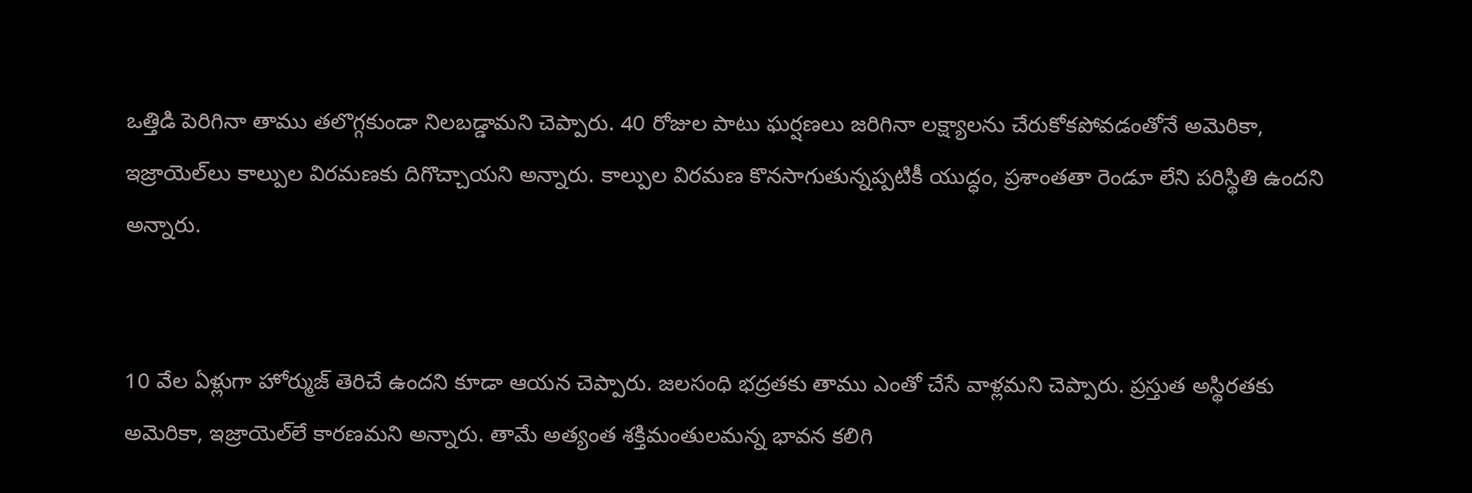ఒత్తిడి పెరిగినా తాము తలొగ్గకుండా నిలబడ్డామని చెప్పారు. 40 రోజుల పాటు ఘర్షణలు జరిగినా లక్ష్యాలను చేరుకోకపోవడంతోనే అమెరికా, ఇజ్రాయెల్‌లు కాల్పుల విరమణకు దిగొచ్చాయని అన్నారు. కాల్పుల విరమణ కొనసాగుతున్నప్పటికీ యుద్ధం, ప్రశాంతతా రెండూ లేని పరిస్థితి ఉందని అన్నారు.


10 వేల ఏళ్లుగా హోర్ముజ్ తెరిచే ఉందని కూడా ఆయన చెప్పారు. జలసంధి భద్రతకు తాము ఎంతో చేసే వాళ్లమని చెప్పారు. ప్రస్తుత అస్థిరతకు అమెరికా, ఇజ్రాయెల్‌లే కారణమని అన్నారు. తామే అత్యంత శక్తిమంతులమన్న భావన కలిగి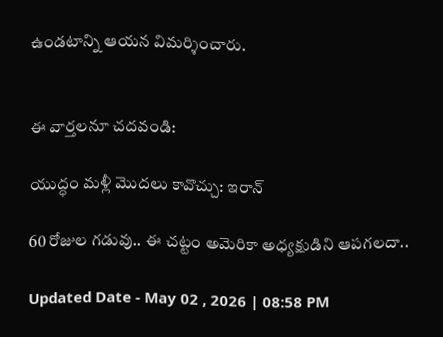ఉండటాన్ని ఆయన విమర్శించారు.


ఈ వార్తలనూ చదవండి:

యుద్ధం మళ్లీ మొదలు కావొచ్చు: ఇరాన్

60 రోజుల గడువు.. ఈ చట్టం అమెరికా అధ్యక్షుడిని ఆపగలదా..

Updated Date - May 02 , 2026 | 08:58 PM